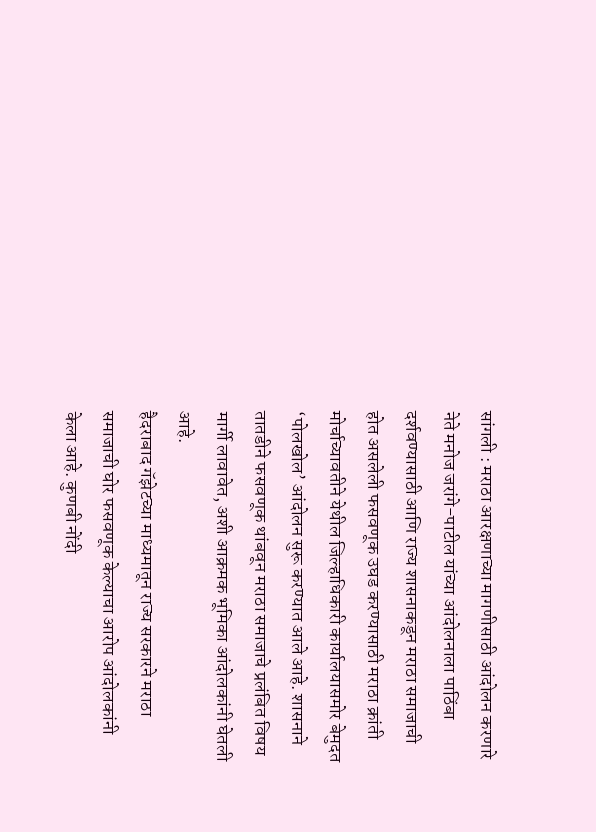सांगली : मराठा आरक्षणाच्या मागणीसाठी आंदोलन करणारे नेते मनोज जरांगे-पाटील यांच्या आंदोलनाला पाठिंबा दर्शवण्यासाठी आणि राज्य शासनाकडून मराठा समाजाची होत असलेली फसवणूक उघड करण्यासाठी मराठा क्रांती मोर्चाच्यावतीने येथील जिल्हाधिकारी कार्यालयासमोर बेमुदत ‘पोलखोल’ आंदोलन सुरू करण्यात आले आहे. शासनाने तातडीने फसवणूक थांबवून मराठा समाजाचे प्रलंबित विषय मार्गी लावावेत, अशी आक्रमक भूमिका आंदोलकांनी घेतली आहे.
हैदराबाद गॅझेटच्या माध्यमातून राज्य सरकारने मराठा समाजाची घोर फसवणूक केल्याचा आरोप आंदोलकांनी केला आहे. कुणबी नोंदी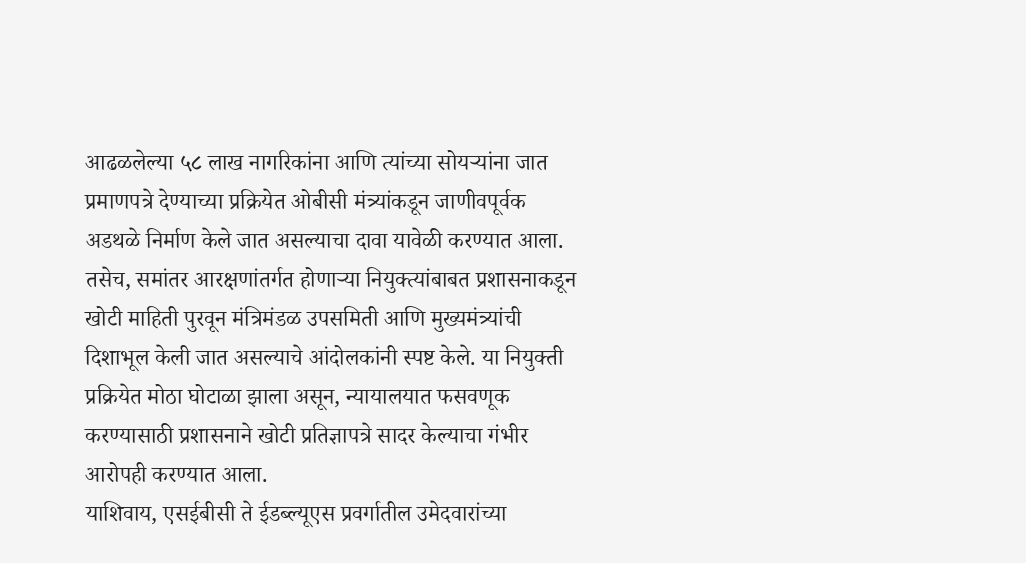आढळलेल्या ५८ लाख नागरिकांना आणि त्यांच्या सोयऱ्यांना जात प्रमाणपत्रे देण्याच्या प्रक्रियेत ओबीसी मंत्र्यांकडून जाणीवपूर्वक अडथळे निर्माण केले जात असल्याचा दावा यावेळी करण्यात आला. तसेच, समांतर आरक्षणांतर्गत होणाऱ्या नियुक्त्यांबाबत प्रशासनाकडून खोटी माहिती पुरवून मंत्रिमंडळ उपसमिती आणि मुख्यमंत्र्यांची दिशाभूल केली जात असल्याचे आंदोलकांनी स्पष्ट केले. या नियुक्ती प्रक्रियेत मोठा घोटाळा झाला असून, न्यायालयात फसवणूक करण्यासाठी प्रशासनाने खोटी प्रतिज्ञापत्रे सादर केल्याचा गंभीर आरोपही करण्यात आला.
याशिवाय, एसईबीसी ते ईडब्ल्यूएस प्रवर्गातील उमेदवारांच्या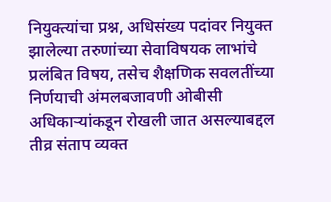नियुक्त्यांचा प्रश्न, अधिसंख्य पदांवर नियुक्त झालेल्या तरुणांच्या सेवाविषयक लाभांचे प्रलंबित विषय, तसेच शैक्षणिक सवलतींच्या निर्णयाची अंमलबजावणी ओबीसी अधिकाऱ्यांकडून रोखली जात असल्याबद्दल तीव्र संताप व्यक्त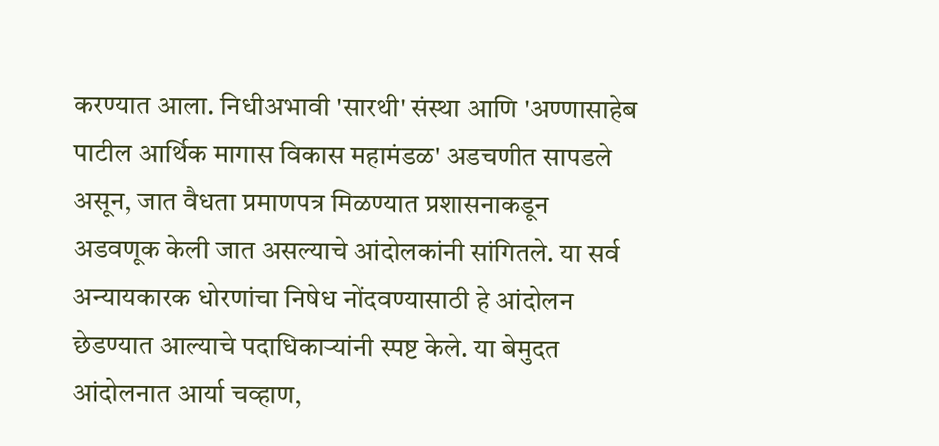करण्यात आला. निधीअभावी 'सारथी' संस्था आणि 'अण्णासाहेब पाटील आर्थिक मागास विकास महामंडळ' अडचणीत सापडले असून, जात वैधता प्रमाणपत्र मिळण्यात प्रशासनाकडून अडवणूक केली जात असल्याचे आंदोलकांनी सांगितले. या सर्व अन्यायकारक धोरणांचा निषेध नोंदवण्यासाठी हे आंदोलन छेडण्यात आल्याचे पदाधिकाऱ्यांनी स्पष्ट केले. या बेमुदत आंदोलनात आर्या चव्हाण,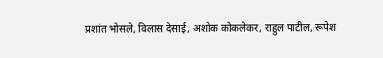प्रशांत भोसले, विलास देसाई, अशोक कोकलेकर, राहुल पाटील, रूपेश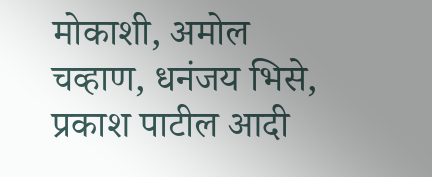मोकाशी, अमोल चव्हाण, धनंजय भिसे, प्रकाश पाटील आदी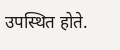उपस्थित होते.